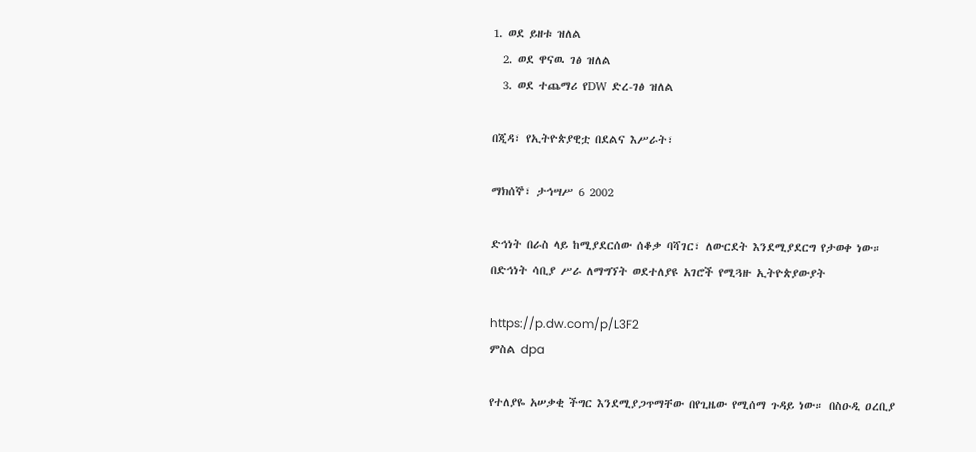1. ወደ ይዘቱ ዝለል
  2. ወደ ዋናዉ ገፅ ዝለል
  3. ወደ ተጨማሪ የDW ድረ-ገፅ ዝለል

በጂዳ፣ የኢትዮጵያዊቷ በደልና እሥራት፣

ማክሰኞ፣ ታኅሣሥ 6 2002

ድኅነት በራስ ላይ ከሚያደርሰው ሰቆቃ ባሻገር፣ ለውርደት እንደሚያደርግ የታወቀ ነው። በድኅነት ሳቢያ ሥራ ለማግኘት ወደተለያዩ አገሮች የሚጓዙ ኢትዮጵያውያት

https://p.dw.com/p/L3F2
ምስል dpa

የተለያዬ አሠቃቂ ችግር እንደሚያጋጥማቸው በየጊዜው የሚሰማ ጉዳይ ነው። በስዑዲ ዐረቢያ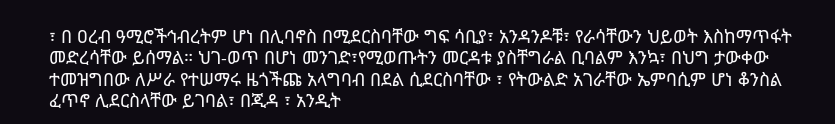፣ በ ዐረብ ዓሚሮችኅብረትም ሆነ በሊባኖስ በሚደርስባቸው ግፍ ሳቢያ፣ አንዳንዶቹ፣ የራሳቸውን ህይወት እስከማጥፋት መድረሳቸው ይሰማል። ህገ-ወጥ በሆነ መንገድ፣የሚወጡትን መርዳቱ ያስቸግራል ቢባልም እንኳ፣ በህግ ታውቀው ተመዝግበው ለሥራ የተሠማሩ ዜጎችጩ አላግባብ በደል ሲደርስባቸው ፣ የትውልድ አገራቸው ኤምባሲም ሆነ ቆንስል ፈጥኖ ሊደርስላቸው ይገባል፣ በጂዳ ፣ አንዲት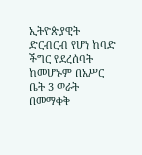ኢትዮጵያዊት ድርብርብ የሆነ ከባድ ችግር የደረሰባት ከመሆኑም በአሥር ቤት 3 ወራት በመማቀቅ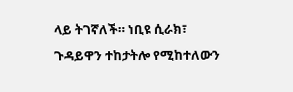ላይ ትገኛለች። ነቢዩ ሲራክ፣ ጉዳይዋን ተከታትሎ የሚከተለውን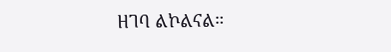ዘገባ ልኮልናል።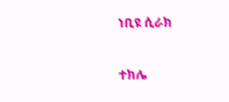ነቢዩ ሲራክ

ተክሌ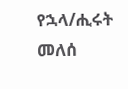የኋላ/ሒሩት መለሰ